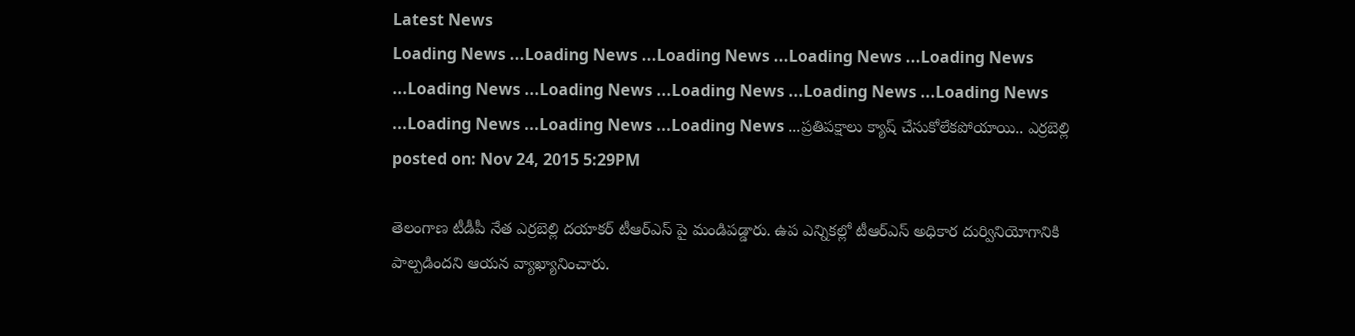Latest News
Loading News ...Loading News ...Loading News ...Loading News ...Loading News ...Loading News ...Loading News ...Loading News ...Loading News ...Loading News ...Loading News ...Loading News ...Loading News ...ప్రతిపక్షాలు క్యాష్ చేసుకోలేకపోయాయి.. ఎర్రబెల్లి
posted on: Nov 24, 2015 5:29PM

తెలంగాణ టీడీపీ నేత ఎర్రబెల్లి దయాకర్ టీఆర్ఎస్ పై మండిపడ్డారు. ఉప ఎన్నికల్లో టీఆర్ఎస్ అధికార దుర్వినియోగానికి పాల్పడిందని ఆయన వ్యాఖ్యానించారు.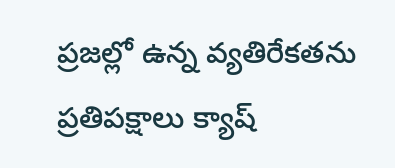ప్రజల్లో ఉన్న వ్యతిరేకతను ప్రతిపక్షాలు క్యాష్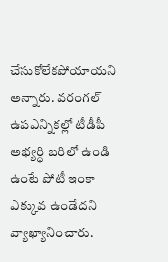చేసుకోలేకపోయాయని అన్నారు. వరంగల్ ఉపఎన్నికల్లో టీడీపీ అభ్యర్ధి బరిలో ఉండి ఉంటే పోటీ ఇంకా ఎక్కువ ఉండేదని వ్యాఖ్యానించారు.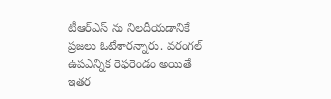టీఆర్ఎస్ ను నిలదీయడానికే ప్రజలు ఓటేశారన్నారు. వరంగల్ ఉపఎన్నిక రెఫరెండం అయితే ఇతర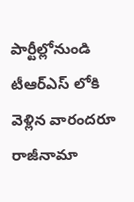పార్టీల్లోనుండి టీఆర్ఎస్ లోకి వెళ్లిన వారందరూ రాజీనామా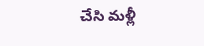చేసి మళ్లీ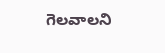గెలవాలని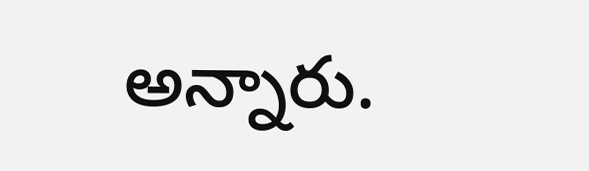అన్నారు.